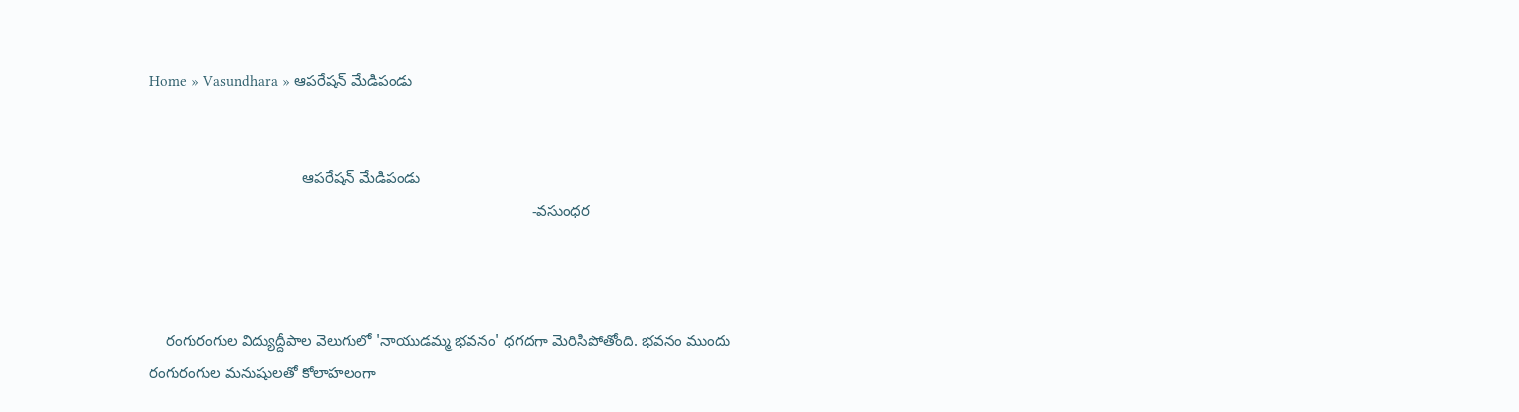Home » Vasundhara » ఆపరేషన్ మేడిపండు


                                    ఆపరేషన్ మేడిపండు
                                                                                          -వసుంధర



    రంగురంగుల విద్యుద్దీపాల వెలుగులో 'నాయుడమ్మ భవనం' ధగదగా మెరిసిపోతోంది. భవనం ముందు రంగురంగుల మనుషులతో కోలాహలంగా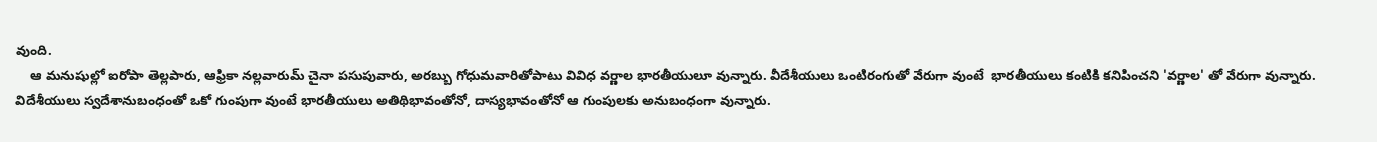వుంది.
    ఆ మనుషుల్లో ఐరోపా తెల్లపారు, ఆఫ్రికా నల్లవారుమ్ చైనా పసుపువారు, అరబ్బు గోధుమవారితోపాటు వివిధ వర్ణాల భారతీయులూ వున్నారు. వీదేశీయులు ఒంటిరంగుతో వేరుగా వుంటే  భారతీయులు కంటికి కనిపించని 'వర్ణాల' తో వేరుగా వున్నారు. విదేశీయులు స్వదేశానుబంధంతో ఒకో గుంపుగా వుంటే భారతీయులు అతిథిభావంతోనో, దాస్యభావంతోనో ఆ గుంపులకు అనుబంధంగా వున్నారు.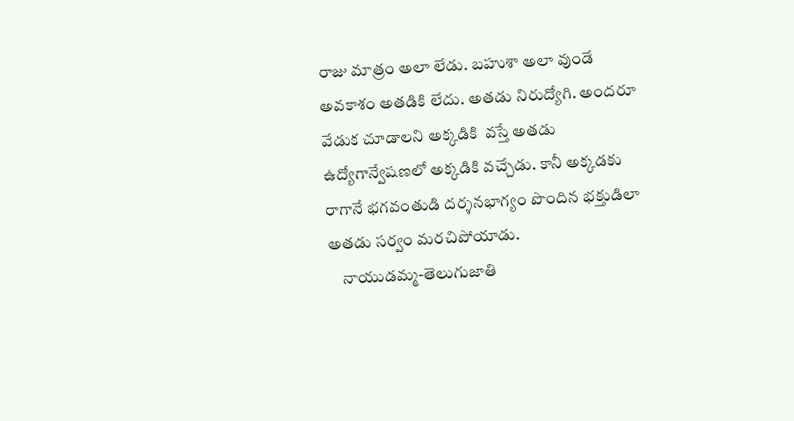రాజు మాత్రం అలా లేడు. బహుశా అలా వుండే అవకాశం అతడికి లేదు. అతడు నిరుద్యోగి. అందరూ వేడుక చూడాలని అక్కడికి  వస్తే అతడు ఉద్యోగాన్వేషణలో అక్కడికి వచ్చేడు. కానీ అక్కడకు రాగానే భగవంతుడి దర్శనభాగ్యం పొందిన భక్తుడిలా అతడు సర్వం మరచిపోయాడు.
    నాయుడమ్మ-తెలుగుజాతి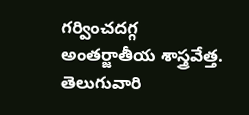గర్వించదగ్గ అంతర్జాతీయ శాస్త్రవేత్త. తెలుగువారి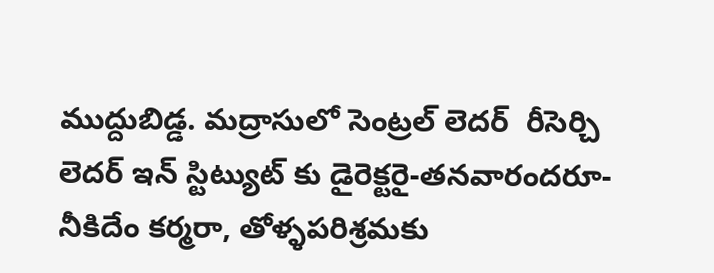ముద్దుబిడ్డ. మద్రాసులో సెంట్రల్ లెదర్  రీసెర్చి లెదర్ ఇన్ స్టిట్యుట్ కు డైరెక్టరై-తనవారందరూ- నీకిదేం కర్మరా, తోళ్ళపరిశ్రమకు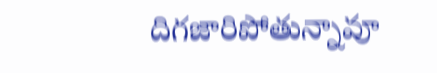దిగజారిపోతున్నావూ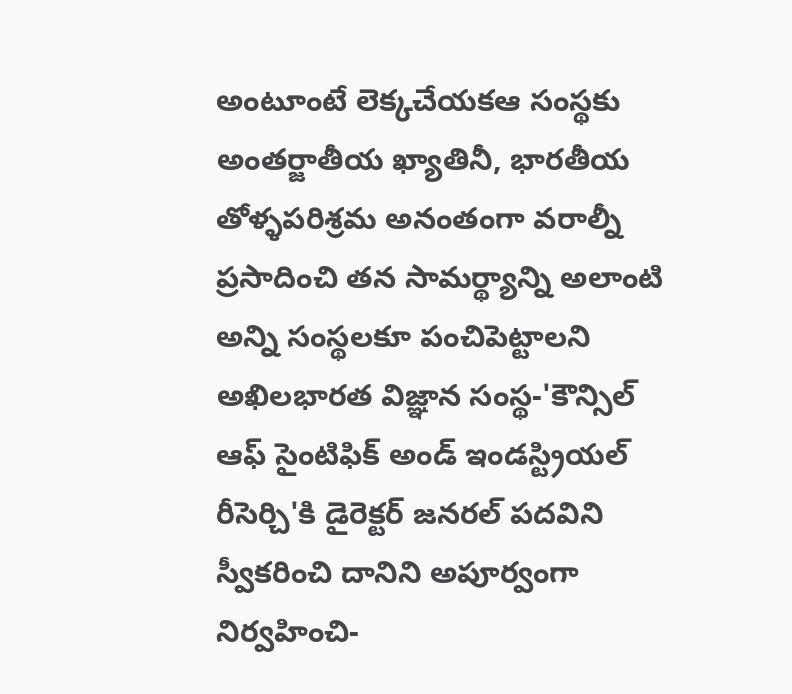అంటూంటే లెక్కచేయకఆ సంస్థకు అంతర్జాతీయ ఖ్యాతినీ, భారతీయ తోళ్ళపరిశ్రమ అనంతంగా వరాల్నీ ప్రసాదించి తన సామర్థ్యాన్ని అలాంటి అన్ని సంస్థలకూ పంచిపెట్టాలని అఖిలభారత విజ్ఞాన సంస్థ-'కౌన్సిల్ ఆఫ్ సైంటిఫిక్ అండ్ ఇండస్ట్రియల్ రీసెర్చి'కి డైరెక్టర్ జనరల్ పదవిని స్వీకరించి దానిని అపూర్వంగా నిర్వహించి-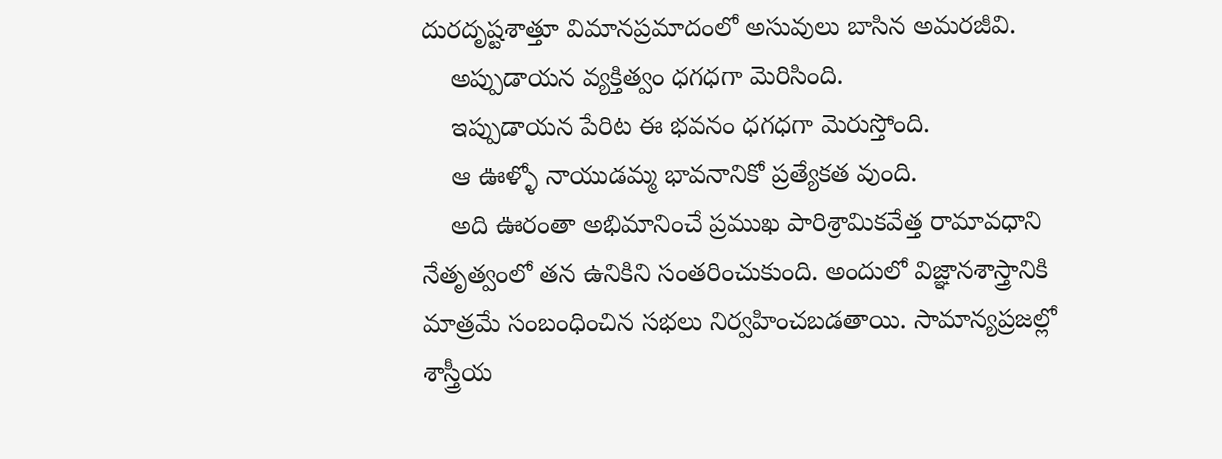దురదృష్టశాత్తూ విమానప్రమాదంలో అసువులు బాసిన అమరజీవి.
    అప్పుడాయన వ్యక్తిత్వం ధగధగా మెరిసింది.
    ఇప్పుడాయన పేరిట ఈ భవనం ధగధగా మెరుస్తోంది.
    ఆ ఊళ్ళో నాయుడమ్మ భావనానికో ప్రత్యేకత వుంది.
    అది ఊరంతా అభిమానించే ప్రముఖ పారిశ్రామికవేత్త రామావధాని నేతృత్వంలో తన ఉనికిని సంతరించుకుంది. అందులో విజ్ఞానశాస్త్రానికి మాత్రమే సంబంధించిన సభలు నిర్వహించబడతాయి. సామాన్యప్రజల్లో శాస్త్రీయ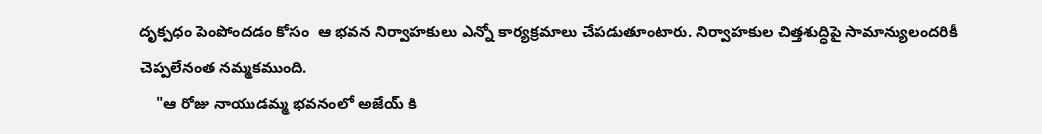దృక్పధం పెంపోందడం కోసం  ఆ భవన నిర్వాహకులు ఎన్నో కార్యక్రమాలు చేపడుతూంటారు. నిర్వాహకుల చిత్తశుద్ధిపై సామాన్యులందరికీ  చెప్పలేనంత నమ్మకముంది.
    "ఆ రోజు నాయుడమ్మ భవనంలో అజేయ్ కి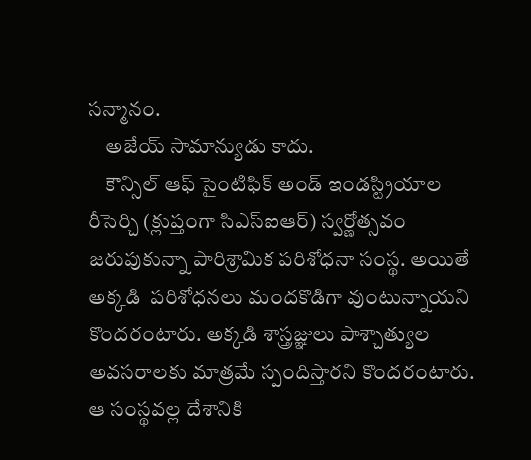సన్మానం.
    అజేయ్ సామాన్యుడు కాదు.
    కౌన్సిల్ ఆఫ్ సైంటిఫిక్ అండ్ ఇండస్ట్రియాల రీసెర్చి (క్లుప్తంగా సిఎస్ఐఆర్) స్వర్ణోత్సవం జరుపుకున్నా పారిశ్రామిక పరిశోధనా సంస్థ. అయితే అక్కడి  పరిశోధనలు మందకొడిగా వుంటున్నాయని కొందరంటారు. అక్కడి శాస్త్రజ్ఞులు పాశ్చాత్యుల అవసరాలకు మాత్రమే స్పందిస్తారని కొందరంటారు. ఆ సంస్థవల్ల దేశానికి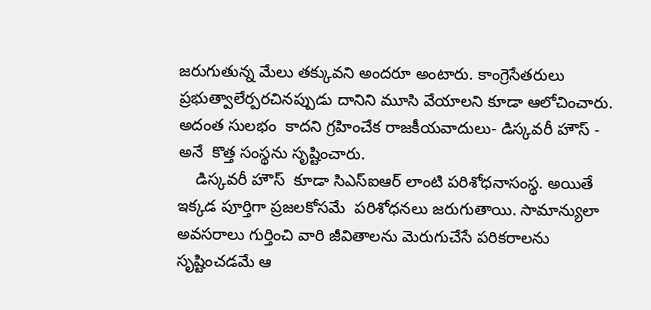జరుగుతున్న మేలు తక్కువని అందరూ అంటారు. కాంగ్రెసేతరులు ప్రభుత్వాలేర్పరచినప్పుడు దానిని మూసి వేయాలని కూడా ఆలోచించారు. అదంత సులభం  కాదని గ్రహించేక రాజకీయవాదులు- డిస్కవరీ హౌస్ - అనే  కొత్త సంస్థను సృష్టించారు.
    డిస్కవరీ హౌస్  కూడా సిఎస్ఐఆర్ లాంటి పరిశోధనాసంస్థ. అయితే ఇక్కడ పూర్తిగా ప్రజలకోసమే  పరిశోధనలు జరుగుతాయి. సామాన్యులా అవసరాలు గుర్తించి వారి జీవితాలను మెరుగుచేసే పరికరాలను సృష్టించడమే ఆ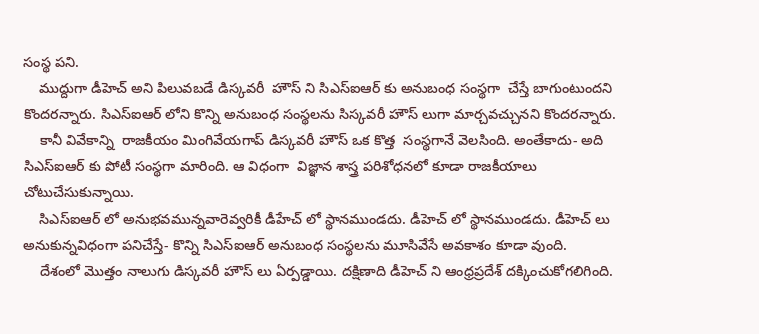సంస్థ పని.
    ముద్దుగా డీహెచ్ అని పిలువబడే డిస్కవరీ  హౌస్ ని సిఎస్ఐఆర్ కు అనుబంధ సంస్థగా  చేస్తే బాగుంటుందని కొందరన్నారు. సిఎస్ఐఆర్ లోని కొన్ని అనుబంధ సంస్థలను సిస్కవరీ హౌస్ లుగా మార్చవచ్చునని కొందరన్నారు.
    కానీ వివేకాన్ని  రాజకీయం మింగివేయగాప్ డిస్కవరీ హౌస్ ఒక కొత్త  సంస్థగానే వెలసింది. అంతేకాదు- అది సిఎస్ఐఆర్ కు పోటీ సంస్థగా మారింది. ఆ విధంగా  విజ్ఞాన శాస్త్ర పరిశోధనలో కూడా రాజకీయాలు చోటుచేసుకున్నాయి.
    సిఎస్ఐఆర్ లో అనుభవమున్నవారెవ్వరికీ డీహేచ్ లో స్థానముండదు. డీహెచ్ లో స్థానముండదు. డీహెచ్ లు అనుకున్నవిధంగా పనిచేస్తే- కొన్ని సిఎస్ఐఆర్ అనుబంధ సంస్థలను మూసివేసే అవకాశం కూడా వుంది.
    దేశంలో మొత్తం నాలుగు డిస్కవరీ హౌస్ లు ఏర్పడ్డాయి. దక్షిణాది డీహెచ్ ని ఆంధ్రప్రదేశ్ దక్కించుకోగలిగింది.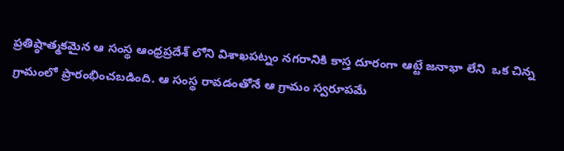ప్రతిష్ఠాత్మకమైన ఆ సంస్థ ఆంధ్రప్రదేశ్ లోని విశాఖపట్నం నగరానికి కాస్త దూరంగా ఆట్టే జనాభా లేని  ఒక చిన్న గ్రామంలో ప్రారంభించబడింది. ఆ సంస్థ రావడంతోనే ఆ గ్రామం స్వరూపమే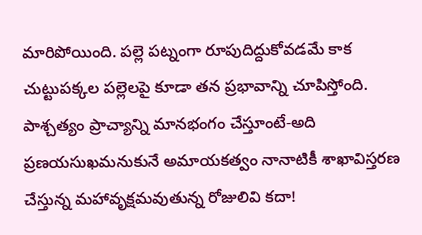మారిపోయింది. పల్లె పట్నంగా రూపుదిద్దుకోవడమే కాక చుట్టుపక్కల పల్లెలపై కూడా తన ప్రభావాన్ని చూపిస్తోంది. పాశ్చత్యం ప్రాచ్యాన్ని మానభంగం చేస్తూంటే-అది ప్రణయసుఖమనుకునే అమాయకత్వం నానాటికీ శాఖావిస్తరణ చేస్తున్న మహావృక్షమవుతున్న రోజులివి కదా!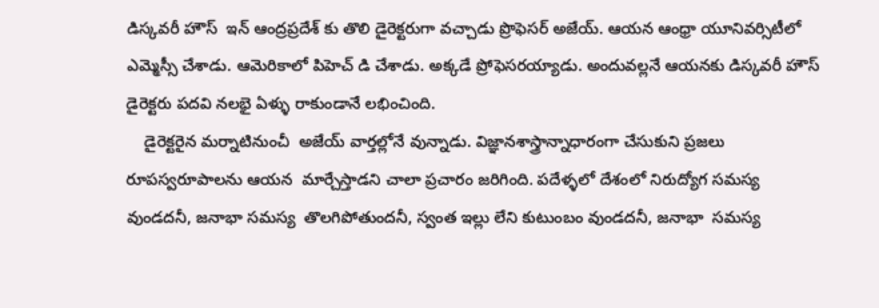డిస్కవరీ హౌస్  ఇన్ ఆంద్రప్రదేశ్ కు తొలి డైరెక్టరుగా వచ్చాడు ప్రొఫెసర్ అజేయ్. ఆయన ఆంధ్రా యూనివర్సిటీలో ఎమ్మెస్సీ చేశాడు. ఆమెరికాలో పిహెచ్ డి చేశాడు. అక్కడే ప్రోఫెసరయ్యాడు. అందువల్లనే ఆయనకు డిస్కవరీ హౌస్  డైరెక్టరు పదవి నలభై ఏళ్ళు రాకుండానే లభించింది.
    డైరెక్టరైన మర్నాటినుంచీ  అజేయ్ వార్తల్లోనే వున్నాడు. విజ్ఞానశాస్త్రాన్నాధారంగా చేసుకుని ప్రజలు రూపస్వరూపాలను ఆయన  మార్చేస్తాడని చాలా ప్రచారం జరిగింది. పదేళ్ళలో దేశంలో నిరుద్యోగ సమస్య వుండదనీ, జనాభా సమస్య  తొలగిపోతుందనీ, స్వంత ఇల్లు లేని కుటుంబం వుండదనీ, జనాభా  సమస్య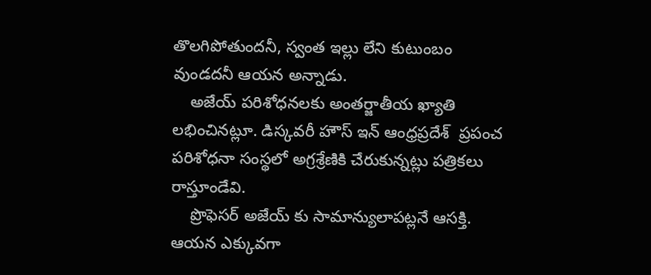తొలగిపోతుందనీ, స్వంత ఇల్లు లేని కుటుంబం వుండదనీ ఆయన అన్నాడు.
    అజేయ్ పరిశోధనలకు అంతర్జాతీయ ఖ్యాతి లభించినట్లూ. డిస్కవరీ హౌస్ ఇన్ ఆంధ్రప్రదేశ్  ప్రపంచ పరిశోధనా సంస్థలో అగ్రశ్రేణికి చేరుకున్నట్లు పత్రికలు రాస్తూండేవి.
    ప్రొఫెసర్ అజేయ్ కు సామాన్యులాపట్లనే ఆసక్తి. ఆయన ఎక్కువగా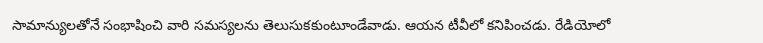సామాన్యులతోనే సంభాషించి వారి సమస్యలను తెలుసుకకుంటూండేవాడు. ఆయన టీవీలో కనిపించడు. రేడియోలో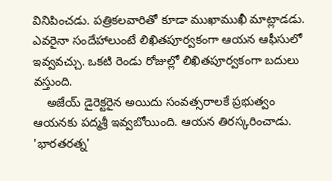వినిపించడు. పత్రికలవారితో కూడా ముఖాముఖీ మాట్లాడడు. ఎవరైనా సందేహాలుంటే లిఖితపూర్వకంగా ఆయన ఆఫీసులో ఇవ్వవచ్చు. ఒకటి రెండు రోజుల్లో లిఖితపూర్వకంగా బదులు వస్తుంది.
    అజేయ్ డైరెక్టరైన అయిదు సంవత్సరాలకే ప్రభుత్వం ఆయనకు పద్మశ్రీ ఇవ్వబోయింది. ఆయన తిరస్కరించాడు. 'భారతరత్న'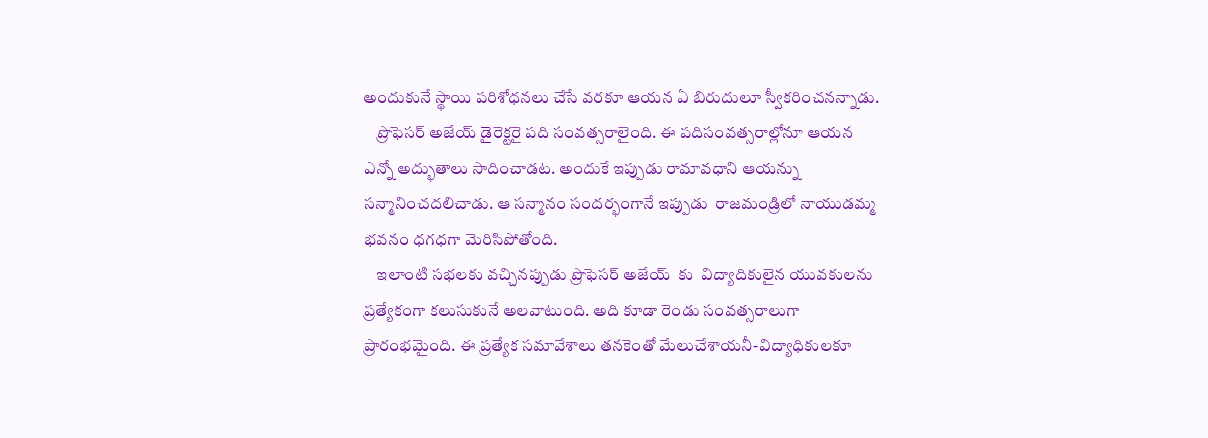అందుకునే స్థాయి పరిశోధనలు చేసే వరకూ ఆయన ఏ బిరుదులూ స్వీకరించనన్నాడు.
    ప్రొఫెసర్ అజేయ్ డైరెక్టరై పది సంవత్సరాలైంది. ఈ పదిసంవత్సరాల్లోనూ ఆయన ఎన్నో అద్భుతాలు సాదించాడట. అందుకే ఇప్పుడు రామావధాని ఆయన్ను సన్మానించదలిచాడు. ఆ సన్మానం సందర్భంగానే ఇప్పుడు  రాజమండ్రిలో నాయుడమ్మ భవనం ధగధగా మెరిసిపోతోంది.
    ఇలాంటి సభలకు వచ్చినప్పుడు ప్రొఫెసర్ అజేయ్  కు  విద్యాదికులైన యువకులను ప్రత్యేకంగా కలుసుకునే అలవాటుంది. అది కూడా రెండు సంవత్సరాలుగా ప్రారంభమైంది. ఈ ప్రత్యేక సమావేశాలు తనకెంతో మేలుచేశాయనీ-విద్యాధికులకూ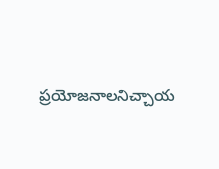ప్రయోజనాలనిచ్చాయ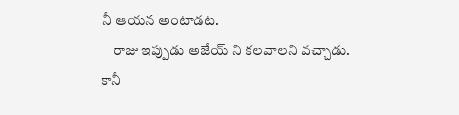నీ ఆయన అంటాడట.
    రాజు ఇప్పుడు అజేయ్ ని కలవాలని వచ్చాడు. కానీ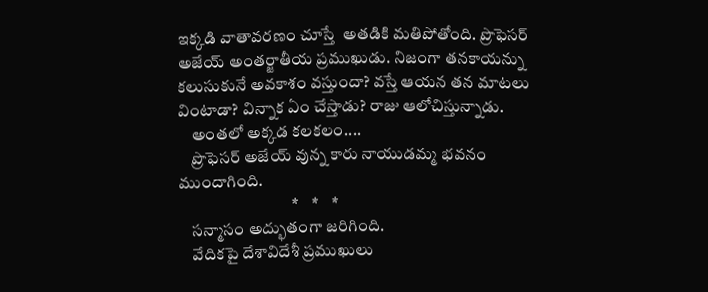ఇక్కడి వాతావరణం చూస్తే  అతడికి మతిపోతోంది. ప్రొఫెసర్ అజేయ్ అంతర్జాతీయ ప్రముఖుడు. నిజంగా తనకాయన్ను కలుసుకునే అవకాశం వస్తుందా? వస్తే ఆయన తన మాటలు వింటాడా? విన్నాక ఏం చేస్తాడు? రాజు ఆలోచిస్తున్నాడు.
    అంతలో అక్కడ కలకలం....
    ప్రొఫెసర్ అజేయ్ వున్న కారు నాయుడమ్మ భవనం ముందాగింది.
                                  *    *    *
    సన్మాసం అద్భుతంగా జరిగింది.
    వేదికపై దేశావిదేశీ ప్రముఖులు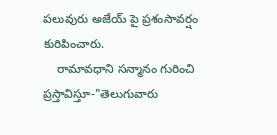పలువురు అజేయ్ పై ప్రశంసావర్షం కురిపించారు.
    రామావధాని సన్మానం గురించి ప్రస్తావిస్తూ-"తెలుగువారు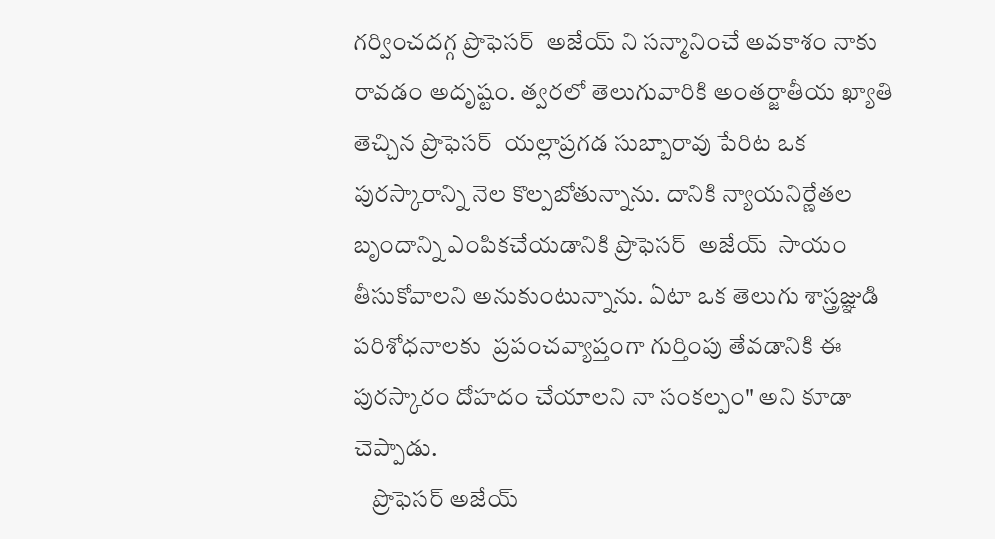గర్వించదగ్గ ప్రొఫెసర్  అజేయ్ ని సన్మానించే అవకాశం నాకు రావడం అదృష్టం. త్వరలో తెలుగువారికి అంతర్జాతీయ ఖ్యాతి తెచ్చిన ప్రొఫెసర్  యల్లాప్రగడ సుబ్బారావు పేరిట ఒక పురస్కారాన్ని నెల కొల్పబోతున్నాను. దానికి న్యాయనిర్ణేతల బృందాన్ని ఎంపికచేయడానికి ప్రొఫెసర్  అజేయ్  సాయం తీసుకోవాలని అనుకుంటున్నాను. ఏటా ఒక తెలుగు శాస్త్రజ్ఞుడి పరిశోధనాలకు  ప్రపంచవ్యాప్తంగా గుర్తింపు తేవడానికి ఈ పురస్కారం దోహదం చేయాలని నా సంకల్పం" అని కూడా చెప్పాడు.
    ప్రొఫెసర్ అజేయ్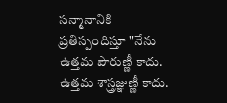సన్మానానికి ప్రతిస్పందిస్తూ "నేను ఉత్తమ పౌరుణ్ణీ కాదు. ఉత్తమ శాస్త్రజ్ఞుణ్ణీ కాదు.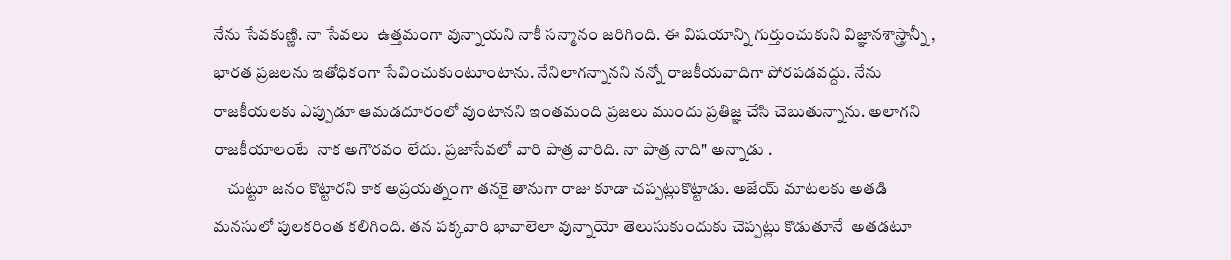నేను సేవకుణ్ణి. నా సేవలు  ఉత్తమంగా వున్నాయని నాకీ సన్మానం జరిగింది. ఈ విషయాన్ని గుర్తుంచుకుని విజ్ఞానశాస్త్రాన్నీ , భారత ప్రజలను ఇతోధికంగా సేవించుకుంటూంటాను. నేనిలాగన్నానని నన్నో రాజకీయవాదిగా పోరపడవద్దు. నేను  రాజకీయలకు ఎప్పుడూ ఆమడదూరంలో వుంటానని ఇంతమంది ప్రజలు ముందు ప్రతిజ్ఞ చేసి చెబుతున్నాను. అలాగని  రాజకీయాలంటే  నాక అగౌరవం లేదు. ప్రజాసేవలో వారి పాత్ర వారిది. నా పాత్ర నాది" అన్నాడు .
    చుట్టూ జనం కొట్టారని కాక అప్రయత్నంగా తనకై తానుగా రాజు కూడా చప్పట్లుకొట్టాడు. అజేయ్ మాటలకు అతడి మనసులో పులకరింత కలిగింది. తన పక్కవారి భావాలెలా వున్నాయో తెలుసుకుందుకు చెప్పట్లు కొడుతూనే  అతడటూ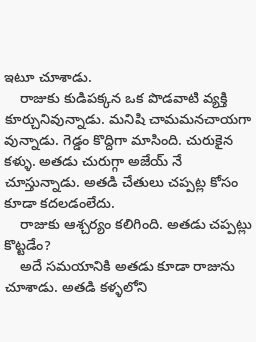ఇటూ చూశాడు.
    రాజుకు కుడిపక్కన ఒక పొడవాటి వ్యక్తి కూర్చునివున్నాడు. మనిషి చామమనచాయగా వున్నాడు. గెడ్డం కొద్దిగా మాసింది. చురుకైన కళ్ళు. అతడు చురుగ్గా అజేయ్ నే  చూస్తున్నాడు. అతడి చేతులు చప్పట్ల కోసం కూడా కదలడంలేదు.
    రాజుకు ఆశ్చర్యం కలిగింది. అతడు చప్పట్లు కొట్టడేం?
    అదే సమయానికి అతడు కూడా రాజును చూశాడు. అతడి కళ్ళలోని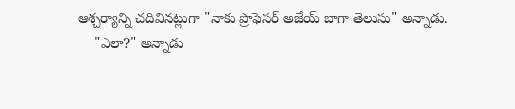ఆశ్చర్యాన్ని చదివినట్లుగా "నాకు ప్రొఫెసర్ అజేయ్ బాగా తెలుసు" అన్నాడు.
    "ఎలా?" అన్నాడు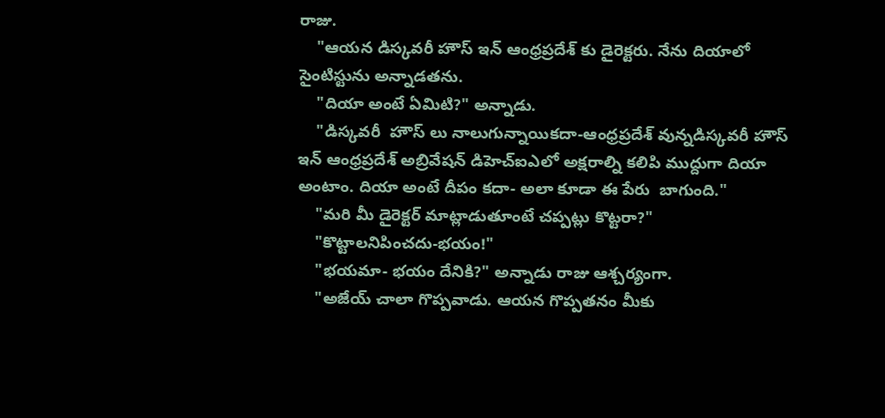రాజు.
    "ఆయన డిస్కవరీ హౌస్ ఇన్ ఆంధ్రప్రదేశ్ కు డైరెక్టరు. నేను దియాలో సైంటిస్టును అన్నాడతను.
    "దియా అంటే ఏమిటి?" అన్నాడు.
    "డిస్కవరీ  హౌస్ లు నాలుగున్నాయికదా-ఆంధ్రప్రదేశ్ వున్నడిస్కవరీ హౌస్  ఇన్ ఆంధ్రప్రదేశ్ అబ్రివేషన్ డిహెచ్ఐఎలో అక్షరాల్ని కలిపి ముద్దుగా దియా అంటాం. దియా అంటే దీపం కదా- అలా కూడా ఈ పేరు  బాగుంది."
    "మరి మీ డైరెక్టర్ మాట్లాడుతూంటే చప్పట్లు కొట్టరా?"
    "కొట్టాలనిపించదు-భయం!"
    "భయమా- భయం దేనికి?" అన్నాడు రాజు ఆశ్చర్యంగా.
    "అజేయ్ చాలా గొప్పవాడు. ఆయన గొప్పతనం మీకు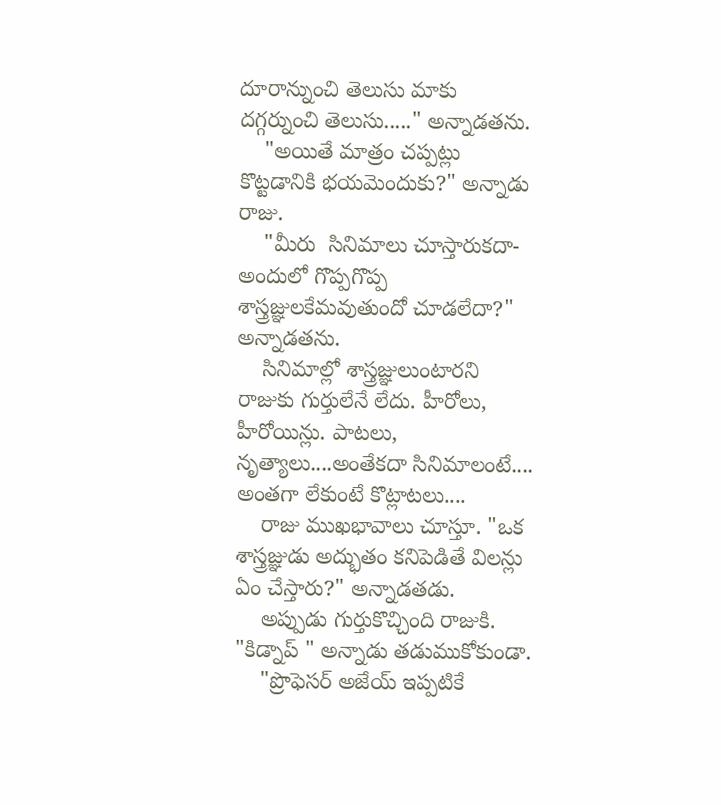దూరాన్నుంచి తెలుసు మాకు దగ్గర్నుంచి తెలుసు....." అన్నాడతను.
    "అయితే మాత్రం చప్పట్లు కొట్టడానికి భయమెందుకు?" అన్నాడు రాజు.
    "మీరు  సినిమాలు చూస్తారుకదా- అందులో గొప్పగొప్ప శాస్త్రజ్ఞులకేమవుతుందో చూడలేదా?" అన్నాడతను.
    సినిమాల్లో శాస్త్రజ్ఞులుంటారని రాజుకు గుర్తులేనే లేదు. హీరోలు, హీరోయిన్లు. పాటలు, నృత్యాలు....అంతేకదా సినిమాలంటే.... అంతగా లేకుంటే కొట్లాటలు....
    రాజు ముఖభావాలు చూస్తూ. "ఒక శాస్త్రజ్ఞుడు అద్భుతం కనిపెడితే విలన్లు ఏం చేస్తారు?" అన్నాడతడు.
    అప్పుడు గుర్తుకొచ్చింది రాజుకి. "కిడ్నాప్ " అన్నాడు తడుముకోకుండా.
    "ప్రొఫెసర్ అజేయ్ ఇప్పటికే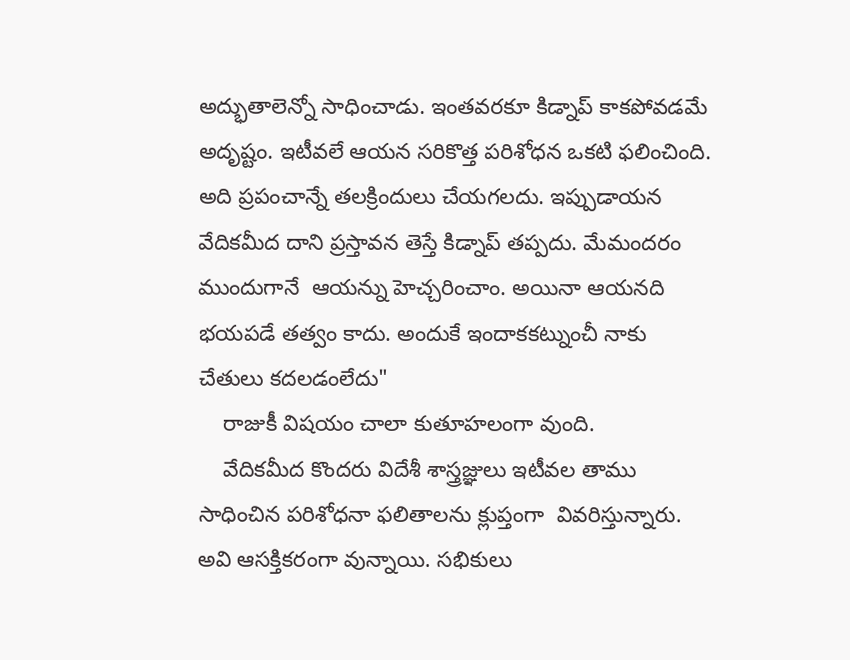అద్భుతాలెన్నో సాధించాడు. ఇంతవరకూ కిడ్నాప్ కాకపోవడమే  అదృష్టం. ఇటీవలే ఆయన సరికొత్త పరిశోధన ఒకటి ఫలించింది. అది ప్రపంచాన్నే తలక్రిందులు చేయగలదు. ఇప్పుడాయన వేదికమీద దాని ప్రస్తావన తెస్తే కిడ్నాప్ తప్పదు. మేమందరం ముందుగానే  ఆయన్ను హెచ్చరించాం. అయినా ఆయనది  భయపడే తత్వం కాదు. అందుకే ఇందాకకట్నుంచీ నాకు చేతులు కదలడంలేదు"
    రాజుకీ విషయం చాలా కుతూహలంగా వుంది.
    వేదికమీద కొందరు విదేశీ శాస్త్రజ్ఞులు ఇటీవల తాము సాధించిన పరిశోధనా ఫలితాలను క్లుప్తంగా  వివరిస్తున్నారు. అవి ఆసక్తికరంగా వున్నాయి. సభికులు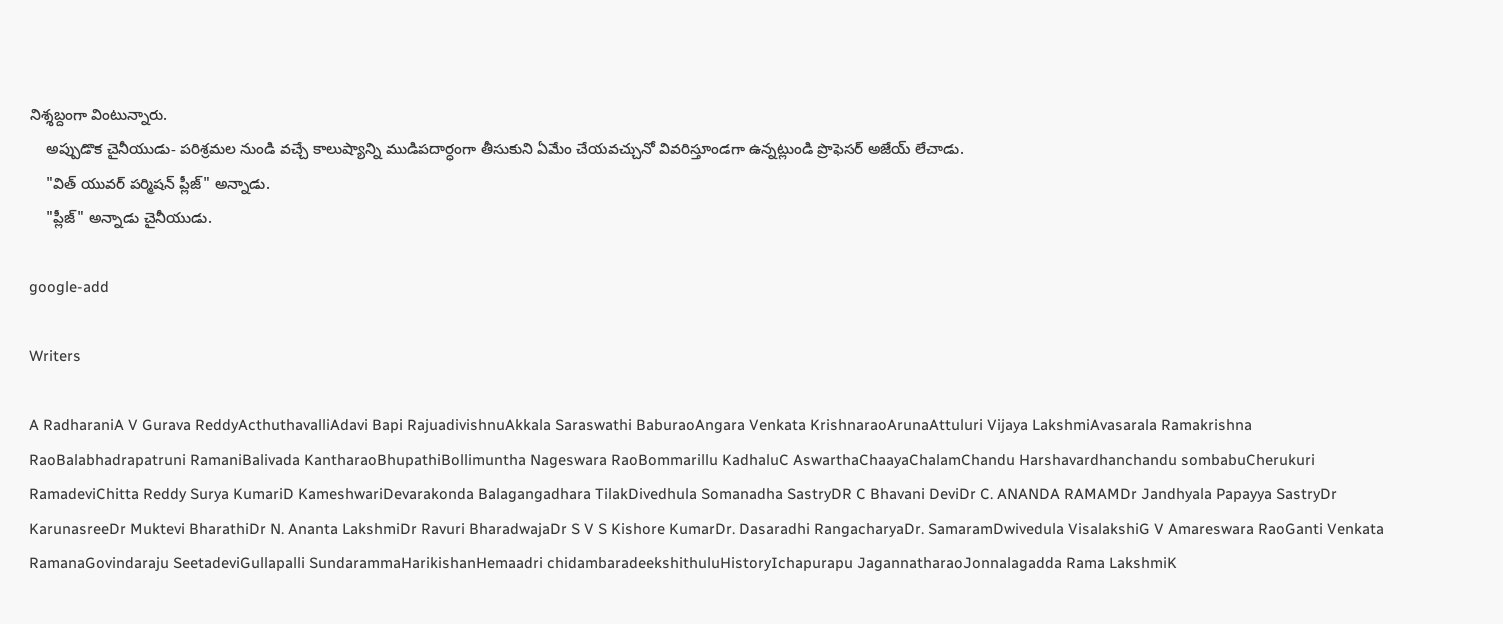నిశ్శబ్దంగా వింటున్నారు.
    అప్పుడొక చైనీయుడు- పరిశ్రమల నుండి వచ్చే కాలుష్యాన్ని ముడిపదార్ధంగా తీసుకుని ఏమేం చేయవచ్చునో వివరిస్తూండగా ఉన్నట్లుండి ప్రొఫెసర్ అజేయ్ లేచాడు.
    "విత్ యువర్ పర్మిషన్ ప్లీజ్" అన్నాడు.
    "ప్లీజ్" అన్నాడు చైనీయుడు.

google-add

Writers

A RadharaniA V Gurava ReddyActhuthavalliAdavi Bapi RajuadivishnuAkkala Saraswathi BaburaoAngara Venkata KrishnaraoArunaAttuluri Vijaya LakshmiAvasarala Ramakrishna RaoBalabhadrapatruni RamaniBalivada KantharaoBhupathiBollimuntha Nageswara RaoBommarillu KadhaluC AswarthaChaayaChalamChandu Harshavardhanchandu sombabuCherukuri RamadeviChitta Reddy Surya KumariD KameshwariDevarakonda Balagangadhara TilakDivedhula Somanadha SastryDR C Bhavani DeviDr C. ANANDA RAMAMDr Jandhyala Papayya SastryDr KarunasreeDr Muktevi BharathiDr N. Ananta LakshmiDr Ravuri BharadwajaDr S V S Kishore KumarDr. Dasaradhi RangacharyaDr. SamaramDwivedula VisalakshiG V Amareswara RaoGanti Venkata RamanaGovindaraju SeetadeviGullapalli SundarammaHarikishanHemaadri chidambaradeekshithuluHistoryIchapurapu JagannatharaoJonnalagadda Rama LakshmiK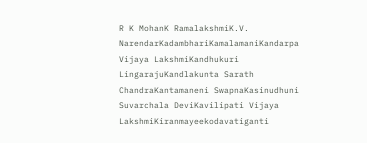R K MohanK RamalakshmiK.V. NarendarKadambhariKamalamaniKandarpa Vijaya LakshmiKandhukuri LingarajuKandlakunta Sarath ChandraKantamaneni SwapnaKasinudhuni Suvarchala DeviKavilipati Vijaya LakshmiKiranmayeekodavatiganti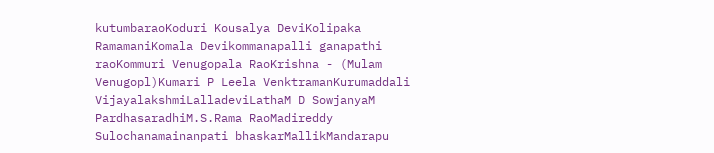kutumbaraoKoduri Kousalya DeviKolipaka RamamaniKomala Devikommanapalli ganapathi raoKommuri Venugopala RaoKrishna - (Mulam Venugopl)Kumari P Leela VenktramanKurumaddali VijayalakshmiLalladeviLathaM D SowjanyaM PardhasaradhiM.S.Rama RaoMadireddy Sulochanamainanpati bhaskarMallikMandarapu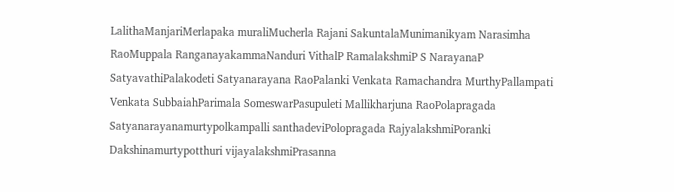LalithaManjariMerlapaka muraliMucherla Rajani SakuntalaMunimanikyam Narasimha RaoMuppala RanganayakammaNanduri VithalP RamalakshmiP S NarayanaP SatyavathiPalakodeti Satyanarayana RaoPalanki Venkata Ramachandra MurthyPallampati Venkata SubbaiahParimala SomeswarPasupuleti Mallikharjuna RaoPolapragada Satyanarayanamurtypolkampalli santhadeviPolopragada RajyalakshmiPoranki Dakshinamurtypotthuri vijayalakshmiPrasanna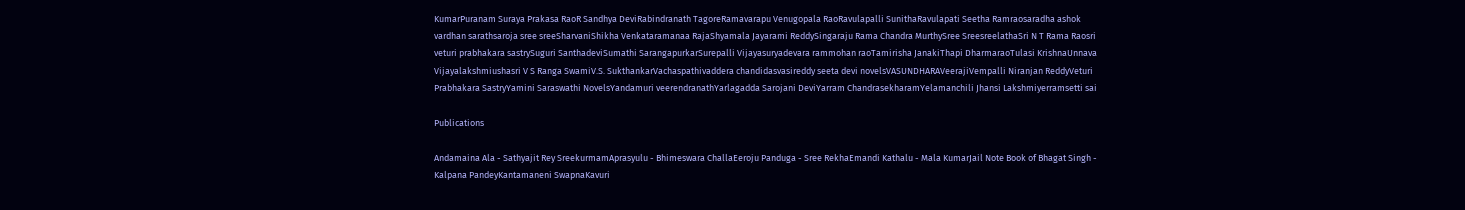KumarPuranam Suraya Prakasa RaoR Sandhya DeviRabindranath TagoreRamavarapu Venugopala RaoRavulapalli SunithaRavulapati Seetha Ramraosaradha ashok vardhan sarathsaroja sree sreeSharvaniShikha Venkataramanaa RajaShyamala Jayarami ReddySingaraju Rama Chandra MurthySree SreesreelathaSri N T Rama Raosri veturi prabhakara sastrySuguri SanthadeviSumathi SarangapurkarSurepalli Vijayasuryadevara rammohan raoTamirisha JanakiThapi DharmaraoTulasi KrishnaUnnava Vijayalakshmiushasri V S Ranga SwamiV.S. SukthankarVachaspathivaddera chandidasvasireddy seeta devi novelsVASUNDHARAVeerajiVempalli Niranjan ReddyVeturi Prabhakara SastryYamini Saraswathi NovelsYandamuri veerendranathYarlagadda Sarojani DeviYarram ChandrasekharamYelamanchili Jhansi Lakshmiyerramsetti sai

Publications

Andamaina Ala - Sathyajit Rey SreekurmamAprasyulu - Bhimeswara ChallaEeroju Panduga - Sree RekhaEmandi Kathalu - Mala KumarJail Note Book of Bhagat Singh - Kalpana PandeyKantamaneni SwapnaKavuri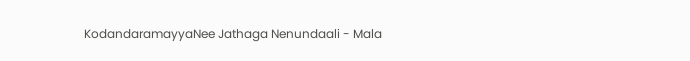KodandaramayyaNee Jathaga Nenundaali - Mala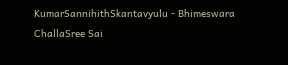KumarSannihithSkantavyulu - Bhimeswara ChallaSree Sai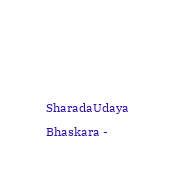SharadaUdaya Bhaskara -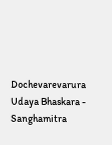Dochevarevarura Udaya Bhaskara - Sanghamitra